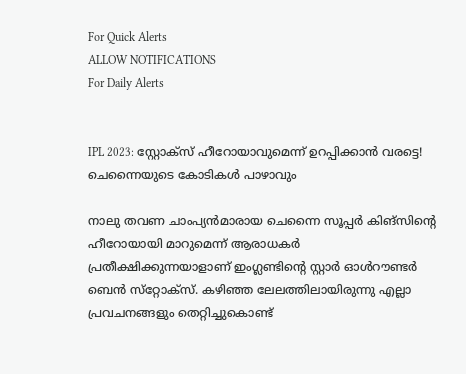For Quick Alerts
ALLOW NOTIFICATIONS
For Daily Alerts


IPL 2023: സ്റ്റോക്‌സ് ഹീറോയാവുമെന്ന് ഉറപ്പിക്കാന്‍ വരട്ടെ! ചെന്നൈയുടെ കോടികള്‍ പാഴാവും

നാലു തവണ ചാംപ്യന്‍മാരായ ചെന്നൈ സൂപ്പര്‍ കിങ്‌സിന്റെ ഹീറോയായി മാറുമെന്ന് ആരാധകര്‍ പ്രതീക്ഷിക്കുന്നയാളാണ് ഇംഗ്ലണ്ടിന്റെ സ്റ്റാര്‍ ഓള്‍റൗണ്ടര്‍ ബെന്‍ സ്‌റ്റോക്‌സ്. കഴിഞ്ഞ ലേലത്തിലായിരുന്നു എല്ലാ പ്രവചനങ്ങളും തെറ്റിച്ചുകൊണ്ട്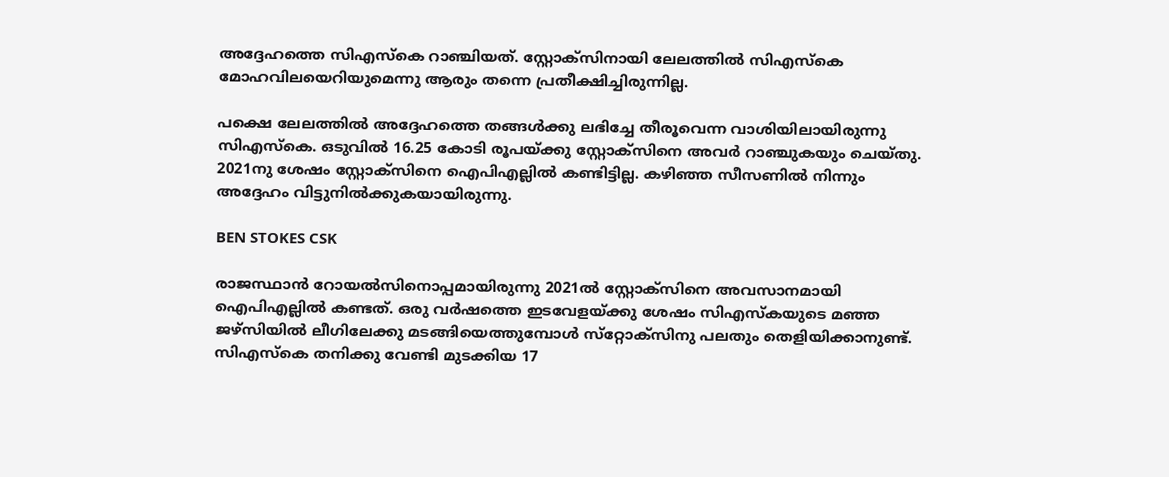അദ്ദേഹത്തെ സിഎസ്‌കെ റാഞ്ചിയത്. സ്റ്റോക്‌സിനായി ലേലത്തില്‍ സിഎസ്‌കെ മോഹവിലയെറിയുമെന്നു ആരും തന്നെ പ്രതീക്ഷിച്ചിരുന്നില്ല.

പക്ഷെ ലേലത്തില്‍ അദ്ദേഹത്തെ തങ്ങള്‍ക്കു ലഭിച്ചേ തീരൂവെന്ന വാശിയിലായിരുന്നു സിഎസ്‌കെ. ഒടുവില്‍ 16.25 കോടി രൂപയ്ക്കു സ്റ്റോക്‌സിനെ അവര്‍ റാഞ്ചുകയും ചെയ്തു. 2021നു ശേഷം സ്റ്റോക്‌സിനെ ഐപിഎല്ലില്‍ കണ്ടിട്ടില്ല. കഴിഞ്ഞ സീസണില്‍ നിന്നും അദ്ദേഹം വിട്ടുനില്‍ക്കുകയായിരുന്നു.

BEN STOKES CSK

രാജസ്ഥാന്‍ റോയല്‍സിനൊപ്പമായിരുന്നു 2021ല്‍ സ്റ്റോക്‌സിനെ അവസാനമായി ഐപിഎല്ലില്‍ കണ്ടത്. ഒരു വര്‍ഷത്തെ ഇടവേളയ്ക്കു ശേഷം സിഎസ്‌കയുടെ മഞ്ഞ ജഴ്‌സിയില്‍ ലീഗിലേക്കു മടങ്ങിയെത്തുമ്പോള്‍ സ്‌റ്റോക്‌സിനു പലതും തെളിയിക്കാനുണ്ട്. സിഎസ്‌കെ തനിക്കു വേണ്ടി മുടക്കിയ 17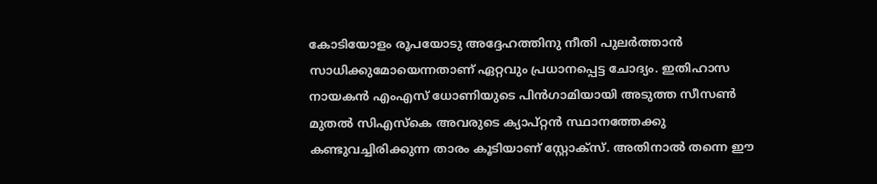കോടിയോളം രൂപയോടു അദ്ദേഹത്തിനു നീതി പുലര്‍ത്താന്‍ സാധിക്കുമോയെന്നതാണ് ഏറ്റവും പ്രധാനപ്പെട്ട ചോദ്യം. ഇതിഹാസ നായകന്‍ എംഎസ് ധോണിയുടെ പിന്‍ഗാമിയായി അടുത്ത സീസണ്‍ മുതല്‍ സിഎസ്‌കെ അവരുടെ ക്യാപ്റ്റന്‍ സ്ഥാനത്തേക്കു കണ്ടുവച്ചിരിക്കുന്ന താരം കൂടിയാണ് സ്റ്റോക്‌സ്. അതിനാല്‍ തന്നെ ഈ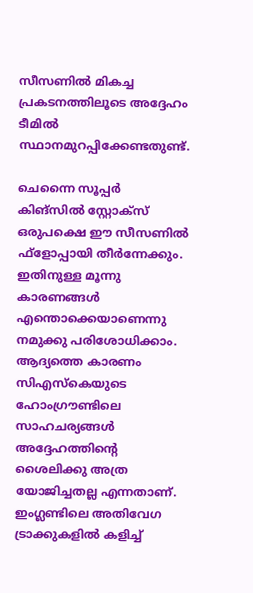സീസണില്‍ മികച്ച പ്രകടനത്തിലൂടെ അദ്ദേഹം ടീമില്‍ സ്ഥാനമുറപ്പിക്കേണ്ടതുണ്ട്.

ചെന്നൈ സൂപ്പര്‍ കിങ്‌സില്‍ സ്റ്റോക്‌സ് ഒരുപക്ഷെ ഈ സീസണില്‍ ഫ്‌ളോപ്പായി തീര്‍ന്നേക്കും. ഇതിനുള്ള മൂന്നു കാരണങ്ങള്‍ എന്തൊക്കെയാണെന്നു നമുക്കു പരിശോധിക്കാം. ആദ്യത്തെ കാരണം സിഎസ്‌കെയുടെ ഹോംഗ്രൗണ്ടിലെ സാഹചര്യങ്ങള്‍ അദ്ദേഹത്തിന്റെ ശൈലിക്കു അത്ര യോജിച്ചതല്ല എന്നതാണ്. ഇംഗ്ലണ്ടിലെ അതിവേഗ ട്രാക്കുകളില്‍ കളിച്ച്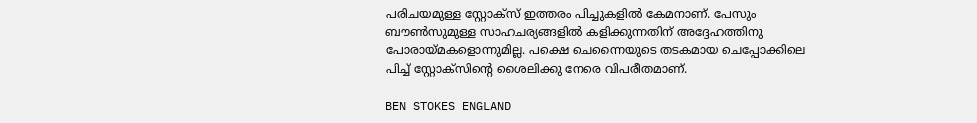പരിചയമുള്ള സ്റ്റോക്‌സ് ഇത്തരം പിച്ചുകളില്‍ കേമനാണ്. പേസും ബൗണ്‍സുമുള്ള സാഹചര്യങ്ങളില്‍ കളിക്കുന്നതിന് അദ്ദേഹത്തിനു പോരായ്മകളൊന്നുമില്ല. പക്ഷെ ചെന്നൈയുടെ തടകമായ ചെപ്പോക്കിലെ പിച്ച് സ്റ്റോക്‌സിന്റെ ശൈലിക്കു നേരെ വിപരീതമാണ്.

BEN STOKES ENGLAND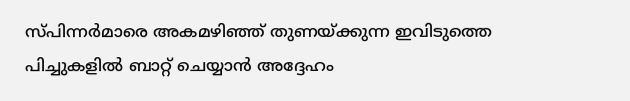സ്പിന്നര്‍മാരെ അകമഴിഞ്ഞ് തുണയ്ക്കുന്ന ഇവിടുത്തെ പിച്ചുകളില്‍ ബാറ്റ് ചെയ്യാന്‍ അദ്ദേഹം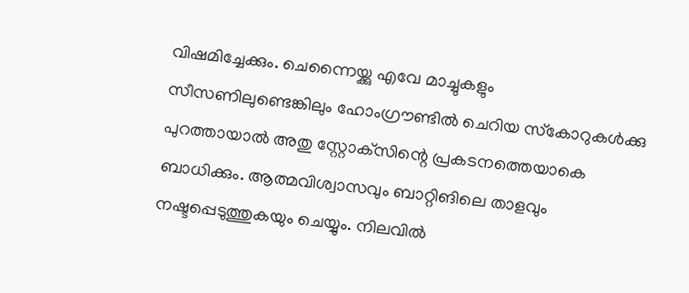വിഷമിച്ചേക്കും. ചെന്നൈയ്ക്കു എവേ മാച്ചുകളും സീസണിലുണ്ടെങ്കിലും ഹോംഗ്രൗണ്ടില്‍ ചെറിയ സ്‌കോറുകള്‍ക്കു പുറത്തായാല്‍ അതു സ്റ്റോക്‌സിന്റെ പ്രകടനത്തെയാകെ ബാധിക്കും. ആത്മവിശ്വാസവും ബാറ്റിങിലെ താളവും നഷ്ടപ്പെടുത്തുകയും ചെയ്യും. നിലവില്‍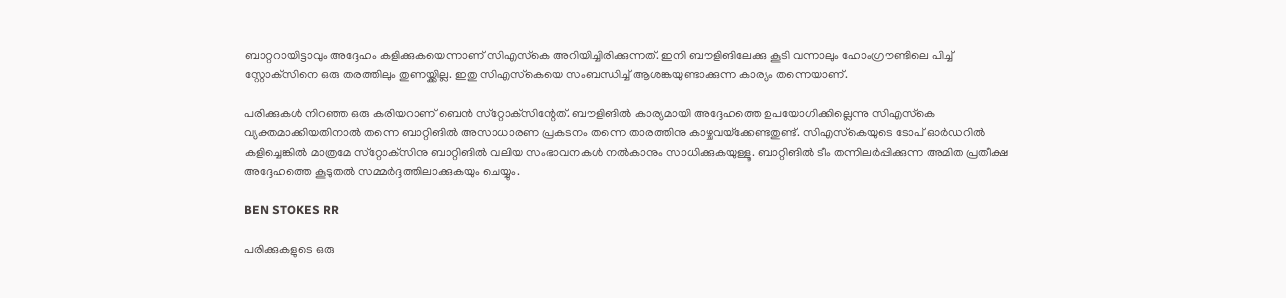ബാറ്ററായിട്ടാവും അദ്ദേഹം കളിക്കുകയെന്നാണ് സിഎസ്‌കെ അറിയിച്ചിരിക്കുന്നത്. ഇനി ബൗളിങിലേക്കു കൂടി വന്നാലും ഹോംഗ്രൗണ്ടിലെ പിച്ച് സ്റ്റോക്‌സിനെ ഒരു തരത്തിലും തുണയ്ക്കില്ല. ഇതു സിഎസ്‌കെയെ സംബന്ധിച്ച് ആശങ്കയുണ്ടാക്കുന്ന കാര്യം തന്നെയാണ്.

പരിക്കുകള്‍ നിറഞ്ഞ ഒരു കരിയറാണ് ബെന്‍ സ്‌റ്റോക്‌സിന്റേത്. ബൗളിങില്‍ കാര്യമായി അദ്ദേഹത്തെ ഉപയോഗിക്കില്ലെന്നു സിഎസ്‌കെ വ്യക്തമാക്കിയതിനാല്‍ തന്നെ ബാറ്റിങില്‍ അസാധാരണ പ്രകടനം തന്നെ താരത്തിനു കാഴ്ചവയ്‌ക്കേണ്ടതുണ്ട്. സിഎസ്‌കെയുടെ ടോപ് ഓര്‍ഡറില്‍ കളിച്ചെങ്കില്‍ മാത്രമേ സ്‌റ്റോക്‌സിനു ബാറ്റിങില്‍ വലിയ സംഭാവനകള്‍ നല്‍കാനും സാധിക്കുകയുള്ളൂ. ബാറ്റിങില്‍ ടീം തന്നിലര്‍പ്പിക്കുന്ന അമിത പ്രതീക്ഷ അദ്ദേഹത്തെ കൂടുതല്‍ സമ്മര്‍ദ്ദത്തിലാക്കുകയും ചെയ്യും.

BEN STOKES RR

പരിക്കുകളുടെ ഒരു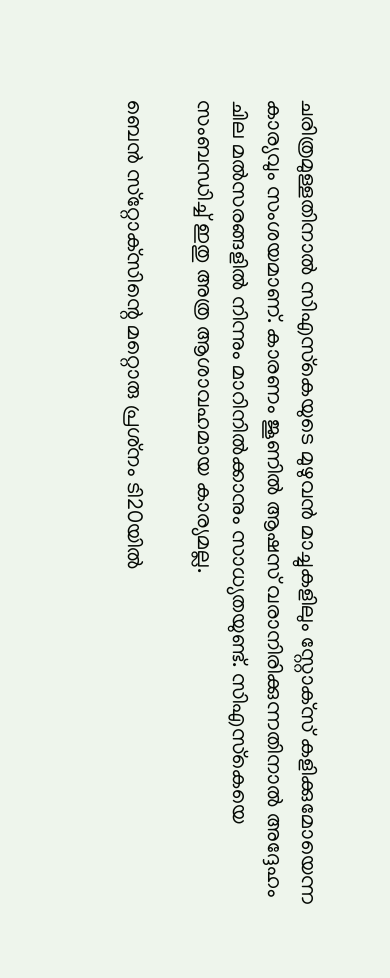ചരിത്രമുള്ളതിനാല്‍ സിഎസ്‌കെയുടെ മുഴുവന്‍ മാച്ചുകളിലും സ്റ്റോക്‌സ് കളിക്കുമോയെന്ന കാര്യവും സംശയമാണ്. കാരണം ജൂണില്‍ ആഷസ് വരാനിരിക്കുന്നതിനാല്‍ അദ്ദേഹം ചില മല്‍സരങ്ങളില്‍ നിന്നും മാറിനില്‍ക്കാനും സാധ്യതയുണ്ട്. സിഎസ്‌കെയെ സംബന്ധിച്ച് ഇതു അത്ര ആശാവഹമായ കാര്യമല്ല.

ബെന്‍ സ്‌റ്റോക്‌സിന്റെ മറ്റൊരു പ്രശ്‌നം ടി20യില്‍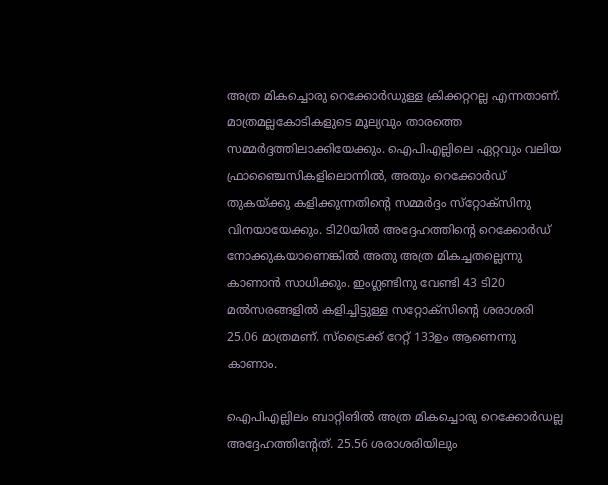അത്ര മികച്ചൊരു റെക്കോര്‍ഡുള്ള ക്രിക്കറ്ററല്ല എന്നതാണ്. മാത്രമല്ലകോടികളുടെ മൂല്യവും താരത്തെ സമ്മര്‍ദ്ദത്തിലാക്കിയേക്കും. ഐപിഎല്ലിലെ ഏറ്റവും വലിയ ഫ്രാഞ്ചൈസികളിലൊന്നില്‍, അതും റെക്കോര്‍ഡ് തുകയ്ക്കു കളിക്കുന്നതിന്റെ സമ്മര്‍ദ്ദം സ്‌റ്റോക്‌സിനു വിനയായേക്കും. ടി20യില്‍ അദ്ദേഹത്തിന്റെ റെക്കോര്‍ഡ് നോക്കുകയാണെങ്കില്‍ അതു അത്ര മികച്ചതല്ലെന്നു കാണാന്‍ സാധിക്കും. ഇംഗ്ലണ്ടിനു വേണ്ടി 43 ടി20 മല്‍സരങ്ങളില്‍ കളിച്ചിട്ടുള്ള സറ്റോക്‌സിന്റെ ശരാശരി 25.06 മാത്രമണ്. സ്‌ട്രൈക്ക് റേറ്റ് 133ഉം ആണെന്നു കാണാം.

ഐപിഎല്ലിലം ബാറ്റിങില്‍ അത്ര മികച്ചൊരു റെക്കോര്‍ഡല്ല അദ്ദേഹത്തിന്റേത്. 25.56 ശരാശരിയിലും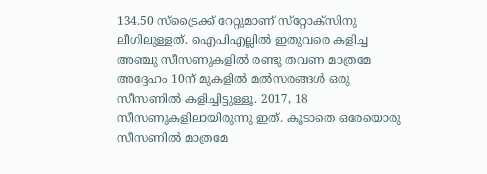134.50 സ്‌ട്രൈക്ക് റേറ്റുമാണ് സ്‌റ്റോക്‌സിനു ലീഗിലുള്ളത്. ഐപിഎല്ലില്‍ ഇതുവരെ കളിച്ച അഞ്ചു സീസണുകളില്‍ രണ്ടു തവണ മാത്രമേ അദ്ദേഹം 10ന് മുകളില്‍ മല്‍സരങ്ങള്‍ ഒരു സീസണില്‍ കളിച്ചിട്ടുള്ളൂ. 2017, 18 സീസണുകളിലായിരുന്നു ഇത്. കൂടാതെ ഒരേയൊരു സീസണില്‍ മാത്രമേ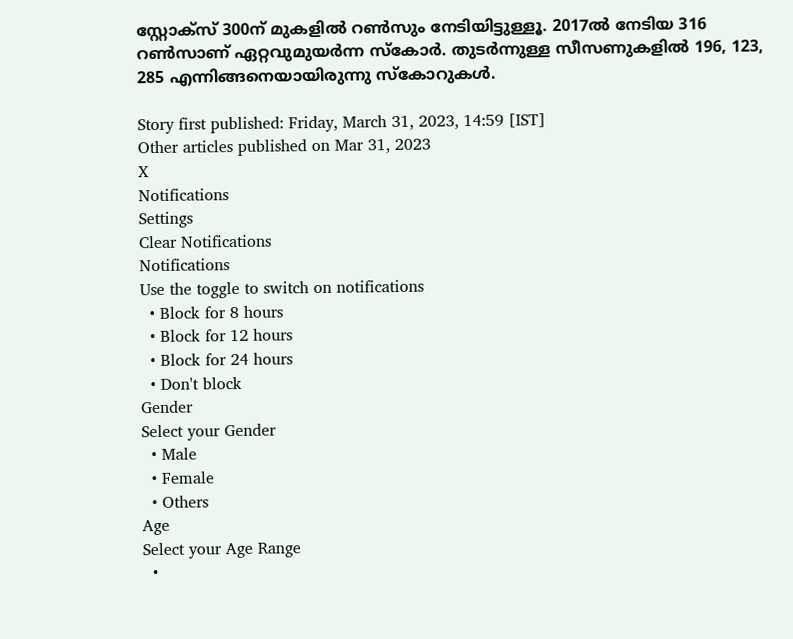സ്റ്റോക്‌സ് 300ന് മുകളില്‍ റണ്‍സും നേടിയിട്ടുള്ളൂ. 2017ല്‍ നേടിയ 316 റണ്‍സാണ് ഏറ്റവുമുയര്‍ന്ന സ്‌കോര്‍. തുടര്‍ന്നുള്ള സീസണുകളില്‍ 196, 123, 285 എന്നിങ്ങനെയായിരുന്നു സ്‌കോറുകള്‍.

Story first published: Friday, March 31, 2023, 14:59 [IST]
Other articles published on Mar 31, 2023
X
Notifications
Settings
Clear Notifications
Notifications
Use the toggle to switch on notifications
  • Block for 8 hours
  • Block for 12 hours
  • Block for 24 hours
  • Don't block
Gender
Select your Gender
  • Male
  • Female
  • Others
Age
Select your Age Range
  •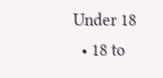Under 18
  • 18 to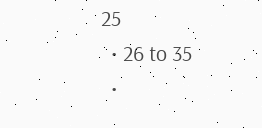25
  • 26 to 35
  •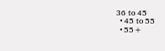36 to 45
  • 45 to 55
  • 55+